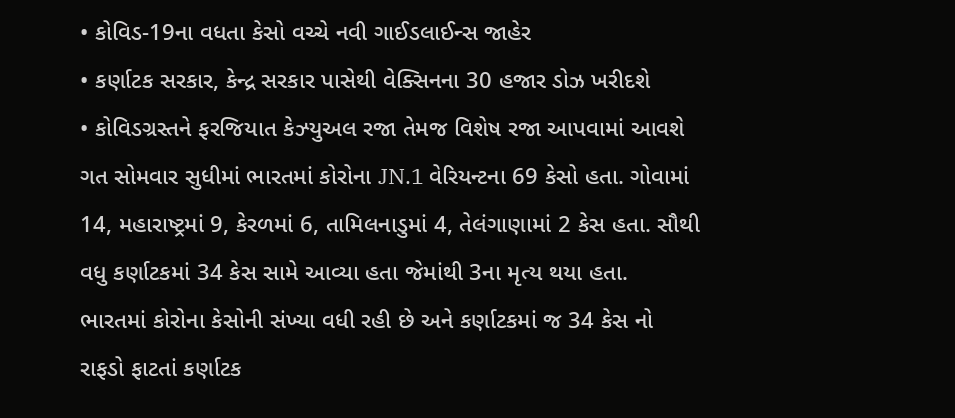• કોવિડ-19ના વધતા કેસો વચ્ચે નવી ગાઈડલાઈન્સ જાહેર
• કર્ણાટક સરકાર, કેન્દ્ર સરકાર પાસેથી વેક્સિનના 30 હજાર ડોઝ ખરીદશે
• કોવિડગ્રસ્તને ફરજિયાત કેઝ્યુઅલ રજા તેમજ વિશેષ રજા આપવામાં આવશે
ગત સોમવાર સુધીમાં ભારતમાં કોરોના JN.1 વેરિયન્ટના 69 કેસો હતા. ગોવામાં 14, મહારાષ્ટ્રમાં 9, કેરળમાં 6, તામિલનાડુમાં 4, તેલંગાણામાં 2 કેસ હતા. સૌથી વધુ કર્ણાટકમાં 34 કેસ સામે આવ્યા હતા જેમાંથી 3ના મૃત્ય થયા હતા. ભારતમાં કોરોના કેસોની સંખ્યા વધી રહી છે અને કર્ણાટકમાં જ 34 કેસ નો રાફડો ફાટતાં કર્ણાટક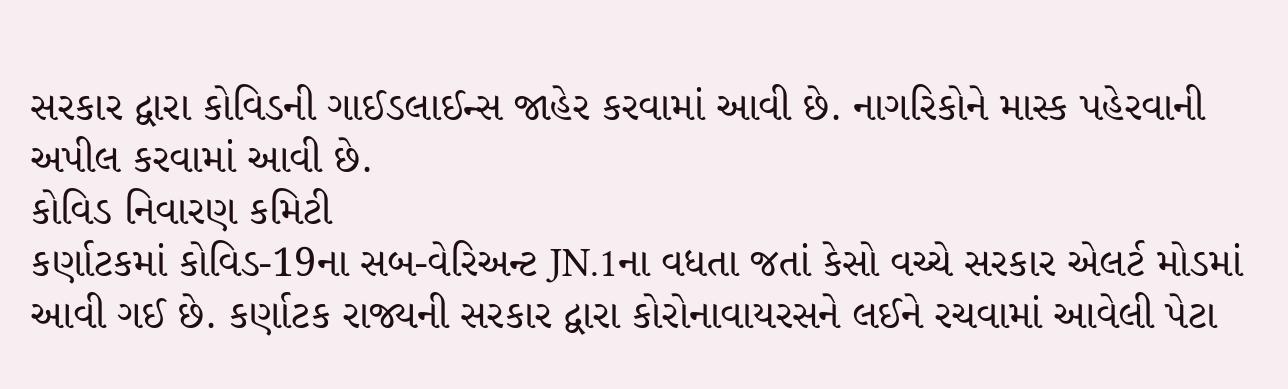સરકાર દ્વારા કોવિડની ગાઈડલાઈન્સ જાહેર કરવામાં આવી છે. નાગરિકોને માસ્ક પહેરવાની અપીલ કરવામાં આવી છે.
કોવિડ નિવારણ કમિટી
કર્ણાટકમાં કોવિડ-19ના સબ-વેરિઅન્ટ JN.1ના વધતા જતાં કેસો વચ્ચે સરકાર એલર્ટ મોડમાં આવી ગઈ છે. કર્ણાટક રાજ્યની સરકાર દ્વારા કોરોનાવાયરસને લઈને રચવામાં આવેલી પેટા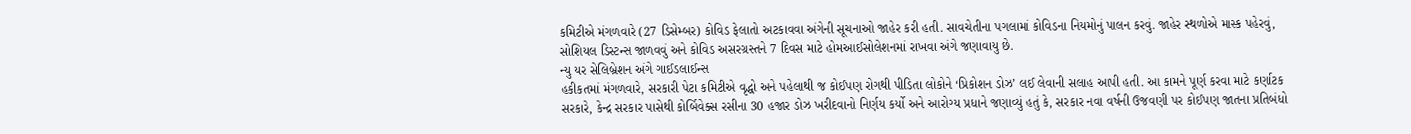કમિટીએ મંગળવારે (27 ડિસેમ્બર) કોવિડ ફેલાતો અટકાવવા અંગેની સૂચનાઓ જાહેર કરી હતી. સાવચેતીના પગલામાં કોવિડના નિયમોનું પાલન કરવું. જાહેર સ્થળોએ માસ્ક પહેરવું, સોશિયલ ડિસ્ટન્સ જાળવવું અને કોવિડ અસરગ્રસ્તને 7 દિવસ માટે હોમઆઈસોલેશનમાં રાખવા અંગે જણાવાયુ છે.
ન્યુ યર સેલિબ્રેશન અંગે ગાઈડલાઈન્સ
હકીકતમાં મંગળવારે, સરકારી પેટા કમિટીએ વૃદ્ધો અને પહેલાથી જ કોઈપણ રોગથી પીડિતા લોકોને ‘પ્રિકોશન ડોઝ’ લઈ લેવાની સલાહ આપી હતી. આ કામને પૂર્ણ કરવા માટે કર્ણાટક સરકારે, કેન્દ્ર સરકાર પાસેથી કોર્બિવેક્સ રસીના 30 હજાર ડોઝ ખરીદવાનો નિર્ણય કર્યો અને આરોગ્ય પ્રધાને જણાવ્યું હતું કે, સરકાર નવા વર્ષની ઉજવણી પર કોઈપણ જાતના પ્રતિબંધો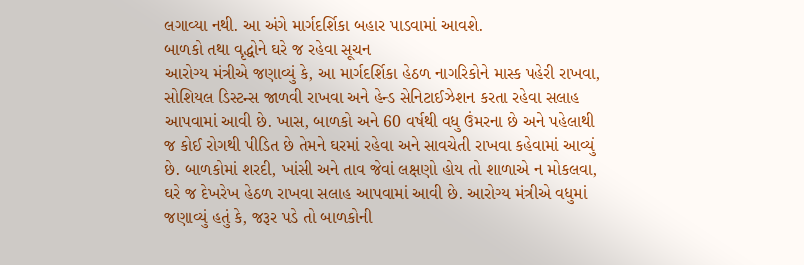લગાવ્યા નથી. આ અંગે માર્ગદર્શિકા બહાર પાડવામાં આવશે.
બાળકો તથા વૃદ્ધોને ઘરે જ રહેવા સૂચન
આરોગ્ય મંત્રીએ જણાવ્યું કે, આ માર્ગદર્શિકા હેઠળ નાગરિકોને માસ્ક પહેરી રાખવા, સોશિયલ ડિસ્ટન્સ જાળવી રાખવા અને હેન્ડ સેનિટાઈઝેશન કરતા રહેવા સલાહ આપવામાં આવી છે. ખાસ, બાળકો અને 60 વર્ષથી વધુ ઉંમરના છે અને પહેલાથી જ કોઈ રોગથી પીડિત છે તેમને ઘરમાં રહેવા અને સાવચેતી રાખવા કહેવામાં આવ્યું છે. બાળકોમાં શરદી, ખાંસી અને તાવ જેવાં લક્ષણો હોય તો શાળાએ ન મોકલવા, ઘરે જ દેખરેખ હેઠળ રાખવા સલાહ આપવામાં આવી છે. આરોગ્ય મંત્રીએ વધુમાં જણાવ્યું હતું કે, જરૂર પડે તો બાળકોની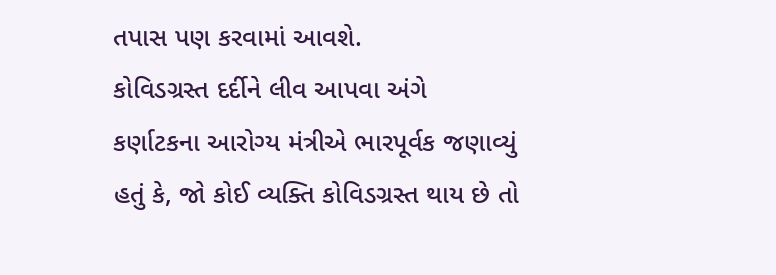તપાસ પણ કરવામાં આવશે.
કોવિડગ્રસ્ત દર્દીને લીવ આપવા અંગે
કર્ણાટકના આરોગ્ય મંત્રીએ ભારપૂર્વક જણાવ્યું હતું કે, જો કોઈ વ્યક્તિ કોવિડગ્રસ્ત થાય છે તો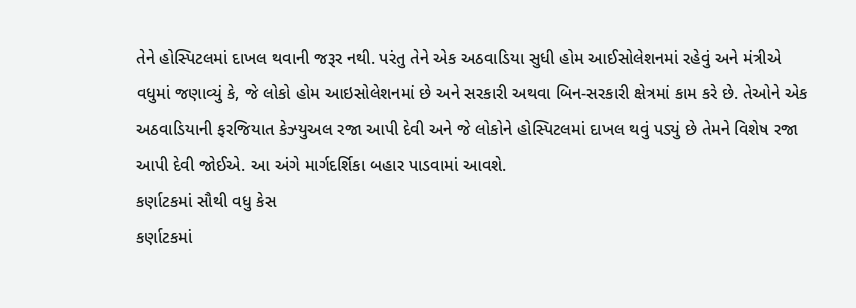તેને હોસ્પિટલમાં દાખલ થવાની જરૂર નથી. પરંતુ તેને એક અઠવાડિયા સુધી હોમ આઈસોલેશનમાં રહેવું અને મંત્રીએ વધુમાં જણાવ્યું કે, જે લોકો હોમ આઇસોલેશનમાં છે અને સરકારી અથવા બિન-સરકારી ક્ષેત્રમાં કામ કરે છે. તેઓને એક અઠવાડિયાની ફરજિયાત કેઝ્યુઅલ રજા આપી દેવી અને જે લોકોને હોસ્પિટલમાં દાખલ થવું પડ્યું છે તેમને વિશેષ રજા આપી દેવી જોઈએ. આ અંગે માર્ગદર્શિકા બહાર પાડવામાં આવશે.
કર્ણાટકમાં સૌથી વધુ કેસ
કર્ણાટકમાં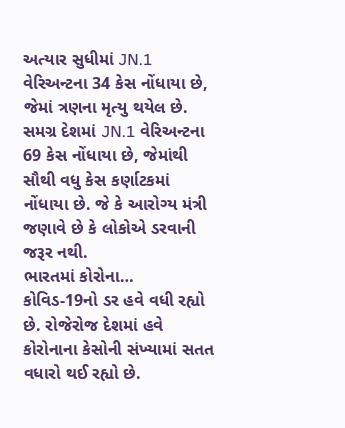અત્યાર સુધીમાં JN.1 વેરિઅન્ટના 34 કેસ નોંધાયા છે, જેમાં ત્રણના મૃત્યુ થયેલ છે. સમગ્ર દેશમાં JN.1 વેરિઅન્ટના 69 કેસ નોંધાયા છે, જેમાંથી સૌથી વધુ કેસ કર્ણાટકમાં નોંધાયા છે. જે કે આરોગ્ય મંત્રી જણાવે છે કે લોકોએ ડરવાની જરૂર નથી.
ભારતમાં કોરોના…
કોવિડ-19નો ડર હવે વધી રહ્યો છે. રોજેરોજ દેશમાં હવે કોરોનાના કેસોની સંખ્યામાં સતત વધારો થઈ રહ્યો છે.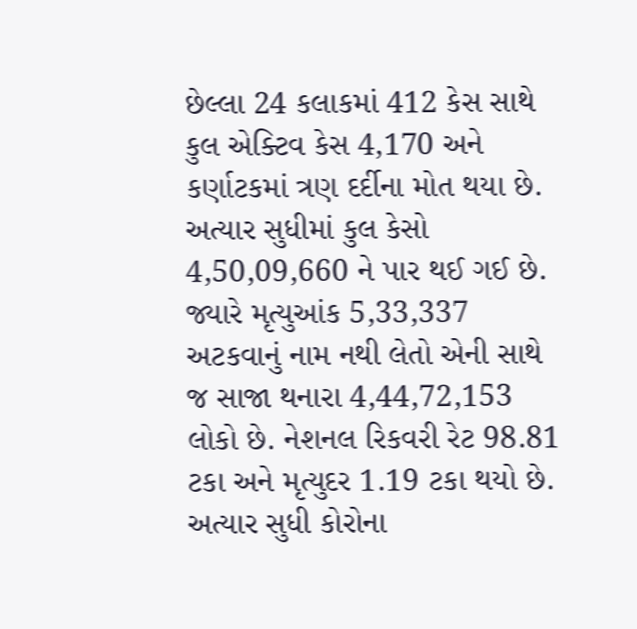છેલ્લા 24 કલાકમાં 412 કેસ સાથે કુલ એક્ટિવ કેસ 4,170 અને કર્ણાટકમાં ત્રણ દર્દીના મોત થયા છે. અત્યાર સુધીમાં કુલ કેસો 4,50,09,660 ને પાર થઈ ગઈ છે. જ્યારે મૃત્યુઆંક 5,33,337 અટકવાનું નામ નથી લેતો એની સાથે જ સાજા થનારા 4,44,72,153 લોકો છે. નેશનલ રિકવરી રેટ 98.81 ટકા અને મૃત્યુદર 1.19 ટકા થયો છે. અત્યાર સુધી કોરોના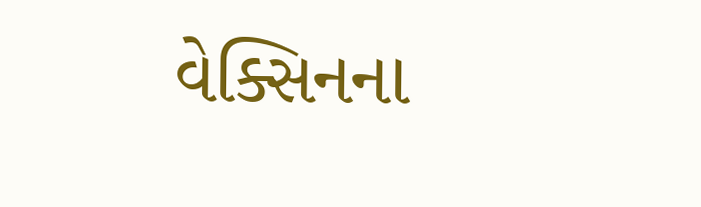વેક્સિનના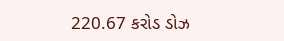220.67 કરોડ ડોઝ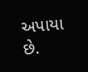અપાયા છે.